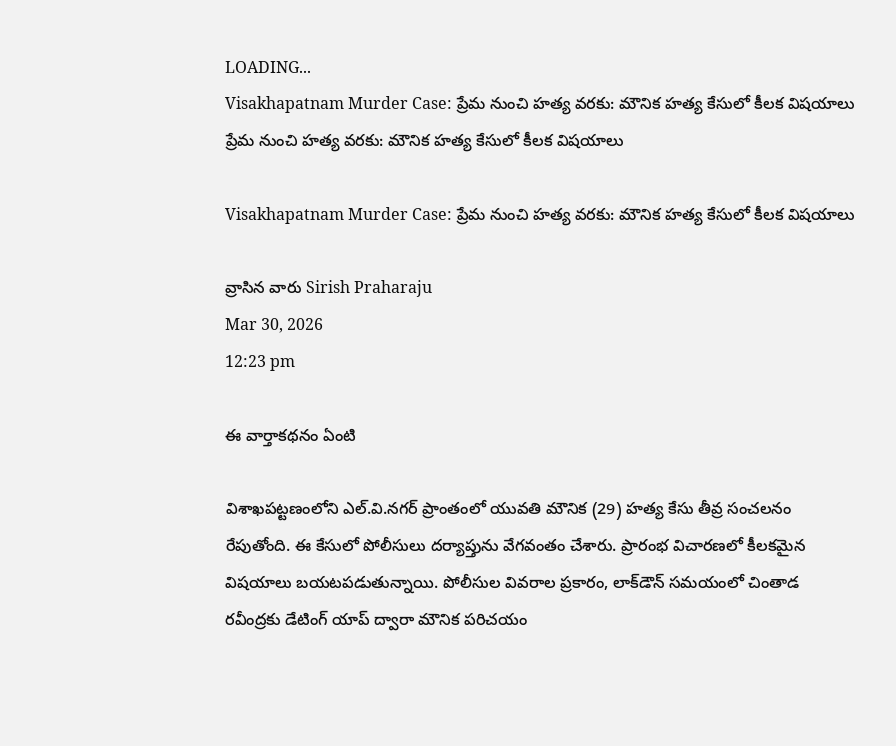LOADING...
Visakhapatnam Murder Case: ప్రేమ నుంచి హత్య వరకు: మౌనిక హత్య కేసులో కీలక విషయాలు
ప్రేమ నుంచి హత్య వరకు: మౌనిక హత్య కేసులో కీలక విషయాలు

Visakhapatnam Murder Case: ప్రేమ నుంచి హత్య వరకు: మౌనిక హత్య కేసులో కీలక విషయాలు

వ్రాసిన వారు Sirish Praharaju
Mar 30, 2026
12:23 pm

ఈ వార్తాకథనం ఏంటి

విశాఖపట్టణంలోని ఎల్‌.వి.నగర్ ప్రాంతంలో యువతి మౌనిక (29) హత్య కేసు తీవ్ర సంచలనం రేపుతోంది. ఈ కేసులో పోలీసులు దర్యాప్తును వేగవంతం చేశారు. ప్రారంభ విచారణలో కీలకమైన విషయాలు బయటపడుతున్నాయి. పోలీసుల వివరాల ప్రకారం, లాక్‌డౌన్ సమయంలో చింతాడ రవీంద్రకు డేటింగ్ యాప్ ద్వారా మౌనిక పరిచయం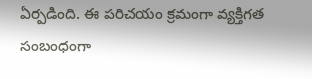ఏర్పడింది. ఈ పరిచయం క్రమంగా వ్యక్తిగత సంబంధంగా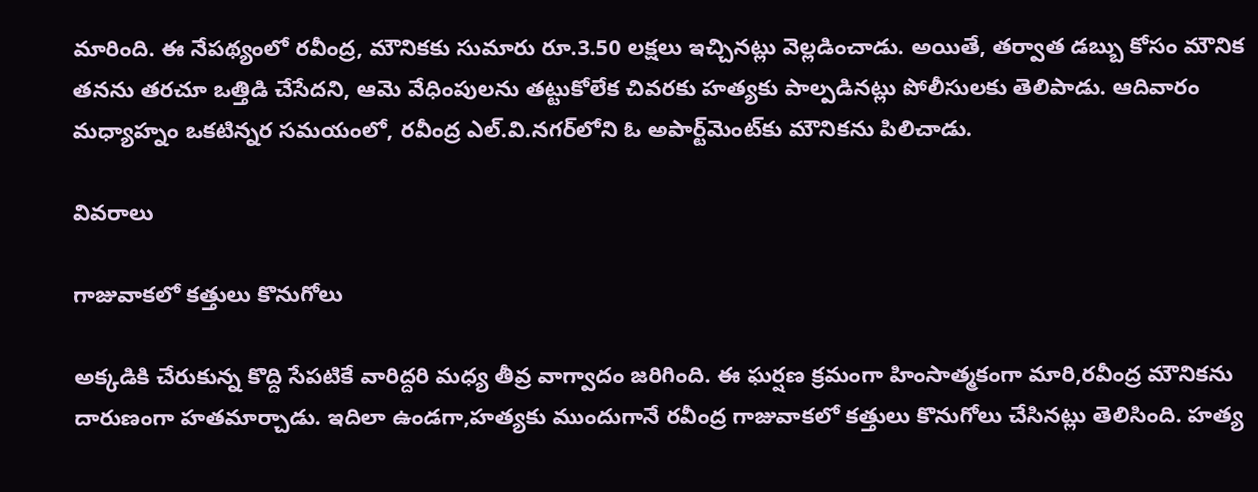మారింది. ఈ నేపథ్యంలో రవీంద్ర, మౌనికకు సుమారు రూ.3.50 లక్షలు ఇచ్చినట్లు వెల్లడించాడు. అయితే, తర్వాత డబ్బు కోసం మౌనిక తనను తరచూ ఒత్తిడి చేసేదని, ఆమె వేధింపులను తట్టుకోలేక చివరకు హత్యకు పాల్పడినట్లు పోలీసులకు తెలిపాడు. ఆదివారం మధ్యాహ్నం ఒకటిన్నర సమయంలో, రవీంద్ర ఎల్‌.వి.నగర్‌లోని ఓ అపార్ట్‌మెంట్‌కు మౌనికను పిలిచాడు.

వివరాలు

గాజువాకలో కత్తులు కొనుగోలు

అక్కడికి చేరుకున్న కొద్ది సేపటికే వారిద్దరి మధ్య తీవ్ర వాగ్వాదం జరిగింది. ఈ ఘర్షణ క్రమంగా హింసాత్మకంగా మారి,రవీంద్ర మౌనికను దారుణంగా హతమార్చాడు. ఇదిలా ఉండగా,హత్యకు ముందుగానే రవీంద్ర గాజువాకలో కత్తులు కొనుగోలు చేసినట్లు తెలిసింది. హత్య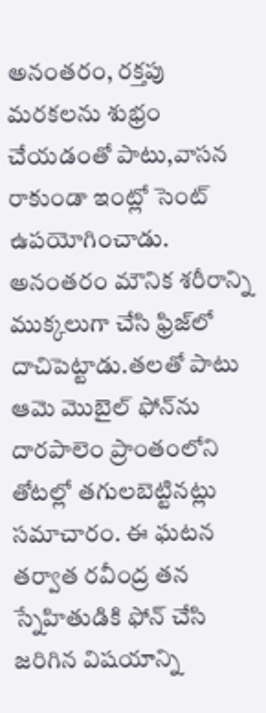అనంతరం, రక్తపు మరకలను శుభ్రం చేయడంతో పాటు,వాసన రాకుండా ఇంట్లో సెంట్ ఉపయోగించాడు. అనంతరం మౌనిక శరీరాన్ని ముక్కలుగా చేసి ఫ్రిజ్‌లో దాచిపెట్టాడు.తలతో పాటు ఆమె మొబైల్ ఫోన్‌ను దారపాలెం ప్రాంతంలోని తోటల్లో తగులబెట్టినట్లు సమాచారం. ఈ ఘటన తర్వాత రవీంద్ర తన స్నేహితుడికి ఫోన్ చేసి జరిగిన విషయాన్ని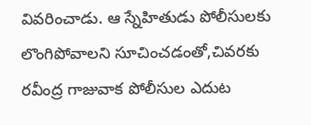వివరించాడు. ఆ స్నేహితుడు పోలీసులకు లొంగిపోవాలని సూచించడంతో,చివరకు రవీంద్ర గాజువాక పోలీసుల ఎదుట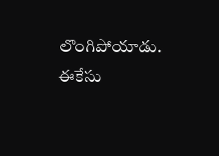లొంగిపోయాడు. ఈకేసు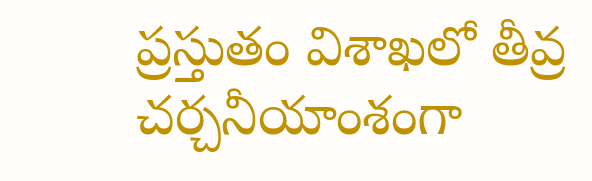ప్రస్తుతం విశాఖలో తీవ్ర చర్చనీయాంశంగా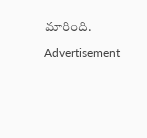మారింది.

Advertisement